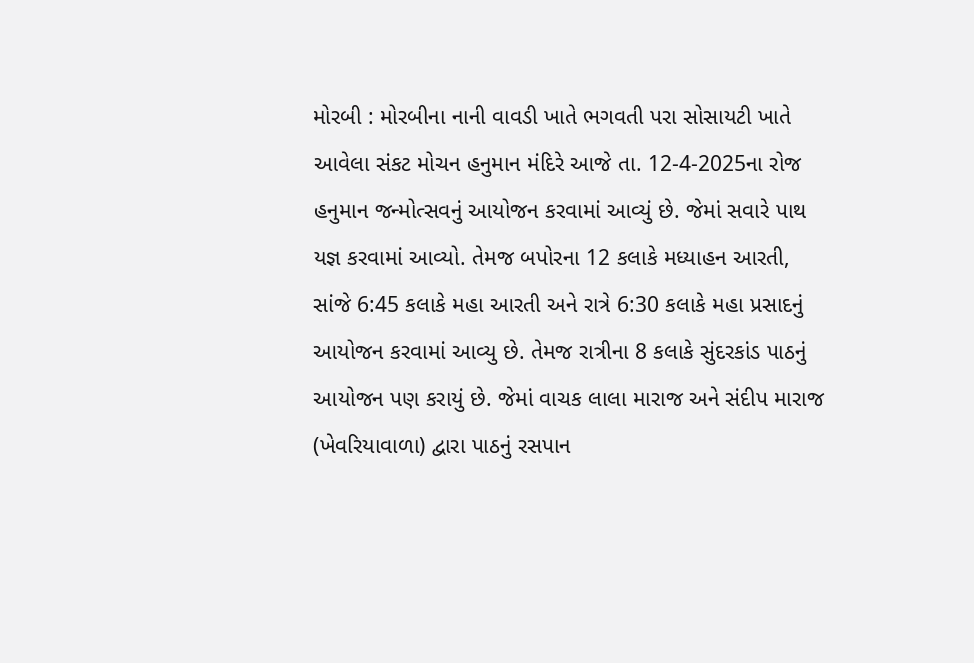મોરબી : મોરબીના નાની વાવડી ખાતે ભગવતી પરા સોસાયટી ખાતે આવેલા સંકટ મોચન હનુમાન મંદિરે આજે તા. 12-4-2025ના રોજ હનુમાન જન્મોત્સવનું આયોજન કરવામાં આવ્યું છે. જેમાં સવારે પાથ યજ્ઞ કરવામાં આવ્યો. તેમજ બપોરના 12 કલાકે મધ્યાહન આરતી, સાંજે 6:45 કલાકે મહા આરતી અને રાત્રે 6:30 કલાકે મહા પ્રસાદનું આયોજન કરવામાં આવ્યુ છે. તેમજ રાત્રીના 8 કલાકે સુંદરકાંડ પાઠનું આયોજન પણ કરાયું છે. જેમાં વાચક લાલા મારાજ અને સંદીપ મારાજ (ખેવરિયાવાળા) દ્વારા પાઠનું રસપાન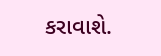કરાવાશે.